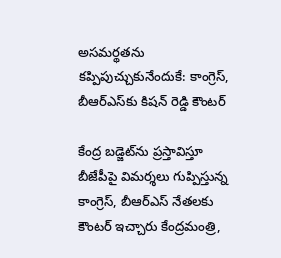అసమర్థతను కప్పిపుచ్చుకునేందుకే: కాంగ్రెస్, బీఆర్ఎస్‌కు కిషన్ రెడ్డి కౌంటర్

కేంద్ర బడ్జెట్‌ను ప్రస్తావిస్తూ బీజేపీపై విమర్శలు గుప్పిస్తున్న కాంగ్రెస్, బీఆర్ఎస్ నేతలకు కౌంటర్ ఇచ్చారు కేంద్రమంత్రి,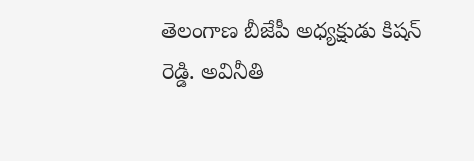తెలంగాణ బీజేపీ అధ్యక్షుడు కిషన్ రెడ్డి. అవినీతి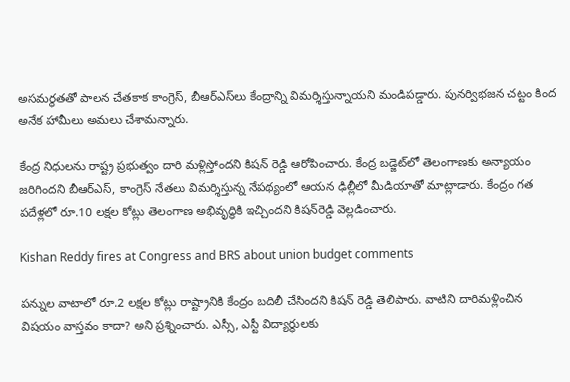అసమర్థతతో పాలన చేతకాక కాంగ్రెస్‌, బీఆర్‌ఎస్‌లు కేంద్రాన్ని విమర్శిస్తున్నాయని మండిపడ్డారు. పునర్విభజన చట్టం కింద అనేక హామీలు అమలు చేశామన్నారు.

కేంద్ర నిధులను రాష్ట్ర ప్రభుత్వం దారి మళ్లిస్తోందని కిషన్ రెడ్డి ఆరోపించారు. కేంద్ర బడ్జెట్‌లో తెలంగాణకు అన్యాయం జరిగిందని బీఆర్ఎస్‌, కాంగ్రెస్‌ నేతలు విమర్శిస్తున్న నేపథ్యంలో ఆయన ఢిల్లీలో మీడియాతో మాట్లాడారు. కేంద్రం గత పదేళ్లలో రూ.10 లక్షల కోట్లు తెలంగాణ అభివృద్ధికి ఇచ్చిందని కిషన్‌రెడ్డి వెల్లడించారు.

Kishan Reddy fires at Congress and BRS about union budget comments

పన్నుల వాటాలో రూ.2 లక్షల కోట్లు రాష్ట్రానికి కేంద్రం బదిలీ చేసిందని కిషన్ రెడ్డి తెలిపారు. వాటిని దారిమళ్లించిన విషయం వాస్తవం కాదా? అని ప్రశ్నించారు. ఎస్సీ, ఎస్టీ విద్యార్థులకు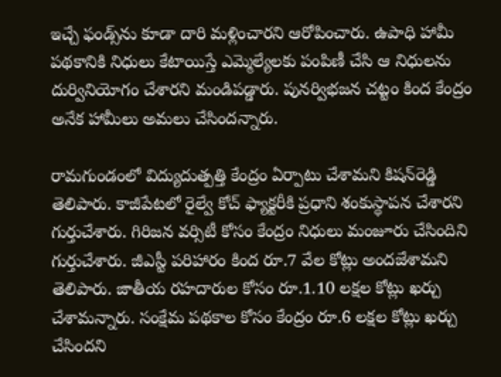ఇచ్చే ఫండ్స్‌ను కూడా దారి మళ్లించారని ఆరోపించారు. ఉపాధి హామీ పథకానికి నిధులు కేటాయిస్తే ఎమ్మెల్యేలకు పంపిణీ చేసి ఆ నిధులను దుర్వినియోగం చేశారని మండిపడ్డారు. పునర్విభజన చట్టం కింద కేంద్రం అనేక హామీలు అమలు చేసిందన్నారు.

రామగుండంలో విద్యుదుత్పత్తి కేంద్రం ఏర్పాటు చేశామని కిషన్‌రెడ్డి తెలిపారు. కాజీపేటలో రైల్వే కోచ్‌ ఫ్యాక్టరీకి ప్రధాని శంకుస్థాపన చేశారని గుర్తుచేశారు. గిరిజన వర్సిటీ కోసం కేంద్రం నిధులు మంజూరు చేసిందిని గుర్తుచేశారు. జీఎస్టీ పరిహారం కింద రూ.7 వేల కోట్లు అందజేశామని తెలిపారు. జాతీయ రహదారుల కోసం రూ.1.10 లక్షల కోట్లు ఖర్చు చేశామన్నారు. సంక్షేమ పథకాల కోసం కేంద్రం రూ.6 లక్షల కోట్లు ఖర్చు చేసిందని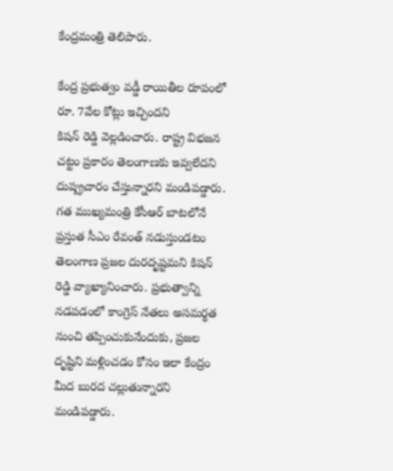కేంద్రమంత్రి తెలిపారు.

కేంద్ర ప్రభుత్వం వడ్డీ రాయితీల రూపంలో రూ. 7వేల కోట్లు ఇచ్చిందని
కిషన్ రెడ్డి వెల్లడించారు. రాష్ట్ర విభజన చట్టం ప్రకారం తెలంగాణకు ఇవ్వలేదని దుష్ప్రచారం చేస్తున్నారని మండిపడ్డారు. గత ముఖ్యమంత్రి కేసీఆర్ బాటలోనే ప్రస్తుత సీఎం రేవంత్ నడుస్తుండటం తెలంగాణ ప్రజల దురదృష్టమని కిషన్ రెడ్డి వ్యాఖ్యానించారు. ప్రభుత్వాన్ని నడపడంలో కాంగ్రెస్ నేతలు అసమర్థత నుంచి తప్పించుకునేందుకు, ప్రజల దృష్టిని మళ్లించడం కోసం ఇలా కేంద్రం మీద బురద చల్లుతున్నారని మండిపడ్డారు.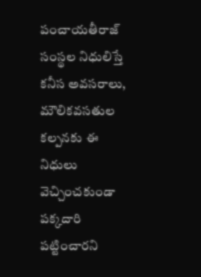పంచాయతీరాజ్ సంస్థల నిధులిస్తే కనీస అవసరాలు, మౌలికవసతుల కల్పనకు ఈ నిధులు వెచ్చించకుండా పక్కదారి పట్టించారని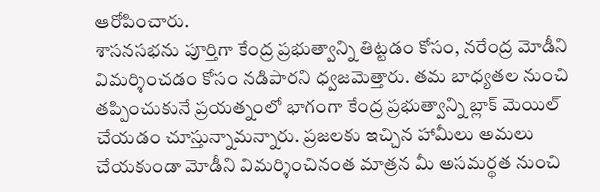ఆరోపించారు.
శాసనసభను పూర్తిగా కేంద్ర ప్రభుత్వాన్ని తిట్టడం కోసం, నరేంద్ర మోడీని విమర్శించడం కోసం నడిపారని ధ్వజమెత్తారు. తమ బాధ్యతల నుంచి తప్పించుకునే ప్రయత్నంలో భాగంగా కేంద్ర ప్రభుత్వాన్ని బ్లాక్‌ మెయిల్ చేయడం చూస్తున్నామన్నారు. ప్రజలకు ఇచ్చిన హామీలు అమలు చేయకుండా మోడీని విమర్శించినంత మాత్రన మీ అసమర్థత నుంచి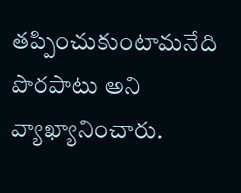తప్పించుకుంటామనేది పొరపాటు అని వ్యాఖ్యానించారు.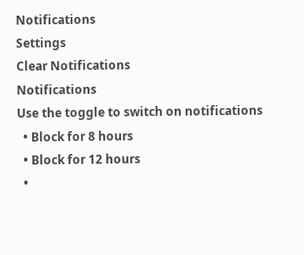Notifications
Settings
Clear Notifications
Notifications
Use the toggle to switch on notifications
  • Block for 8 hours
  • Block for 12 hours
  •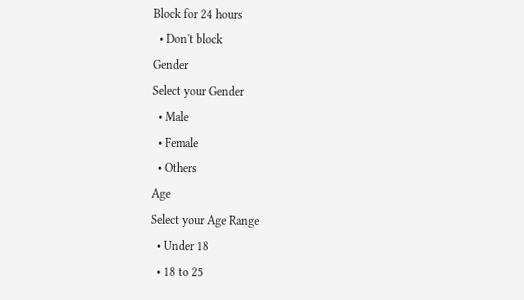Block for 24 hours
  • Don't block
Gender
Select your Gender
  • Male
  • Female
  • Others
Age
Select your Age Range
  • Under 18
  • 18 to 25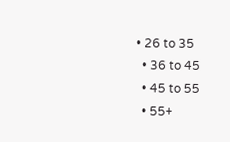• 26 to 35
  • 36 to 45
  • 45 to 55
  • 55+